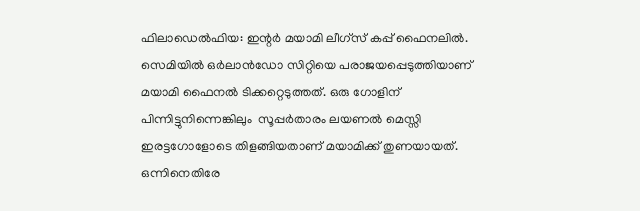ഫിലാഡെല്‍ഫിയ: ഇന്റര്‍ മയാമി ലീഗ്‌സ് കപ്പ് ഫൈനലില്‍. സെമിയില്‍ ഒര്‍ലാന്‍ഡോ സിറ്റിയെ പരാജയപ്പെടുത്തിയാണ് മയാമി ഫൈനല്‍ ടിക്കറ്റെടുത്തത്. ഒരു ഗോളിന് പിന്നിട്ടുനിന്നെങ്കിലും  സൂപ്പര്‍താരം ലയണല്‍ മെസ്സി ഇരട്ടഗോളോടെ തിളങ്ങിയതാണ് മയാമിക്ക് തുണയായത്. ഒന്നിനെതിരേ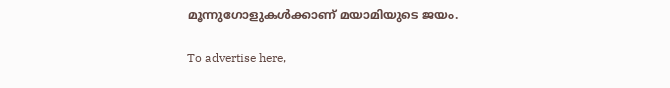മൂന്നുഗോളുകള്‍ക്കാണ് മയാമിയുടെ ജയം.

To advertise here,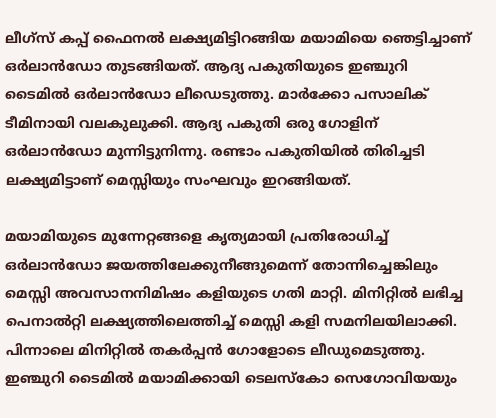ലീഗ്‌സ് കപ്പ് ഫൈനല്‍ ലക്ഷ്യമിട്ടിറങ്ങിയ മയാമിയെ ഞെട്ടിച്ചാണ് ഒര്‍ലാന്‍ഡോ തുടങ്ങിയത്. ആദ്യ പകുതിയുടെ ഇഞ്ചുറി ടൈമില്‍ ഒര്‍ലാന്‍ഡോ ലീഡെടുത്തു. മാര്‍ക്കോ പസാലിക് ടീമിനായി വലകുലുക്കി. ആദ്യ പകുതി ഒരു ഗോളിന് ഒര്‍ലാന്‍ഡോ മുന്നിട്ടുനിന്നു. രണ്ടാം പകുതിയില്‍ തിരിച്ചടി ലക്ഷ്യമിട്ടാണ് മെസ്സിയും സംഘവും ഇറങ്ങിയത്.

മയാമിയുടെ മുന്നേറ്റങ്ങളെ കൃത്യമായി പ്രതിരോധിച്ച് ഒര്‍ലാന്‍ഡോ ജയത്തിലേക്കുനീങ്ങുമെന്ന് തോന്നിച്ചെങ്കിലും മെസ്സി അവസാനനിമിഷം കളിയുടെ ഗതി മാറ്റി. മിനിറ്റില്‍ ലഭിച്ച പെനാല്‍റ്റി ലക്ഷ്യത്തിലെത്തിച്ച് മെസ്സി കളി സമനിലയിലാക്കി. പിന്നാലെ മിനിറ്റില്‍ തകര്‍പ്പന്‍ ഗോളോടെ ലീഡുമെടുത്തു. ഇഞ്ചുറി ടൈമില്‍ മയാമിക്കായി ടെലസ്‌കോ സെഗോവിയയും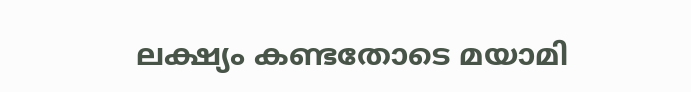ലക്ഷ്യം കണ്ടതോടെ മയാമി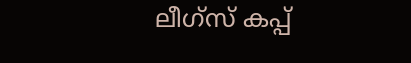ലീഗ്‌സ് കപ്പ്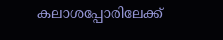കലാശപ്പോരിലേക്ക്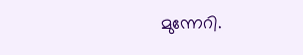മുന്നേറി.